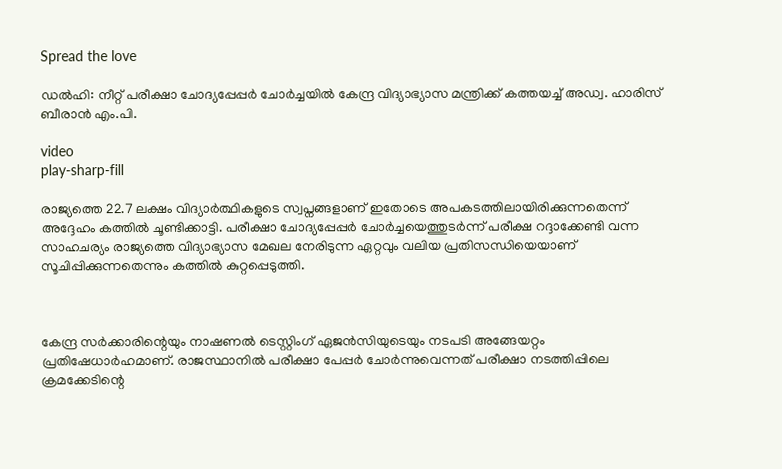Spread the love

ഡൽഹി: നീറ്റ് പരീക്ഷാ ചോദ്യപ്പേപ്പർ ചോർച്ചയില്‍ കേന്ദ്ര വിദ്യാഭ്യാസ മന്ത്രിക്ക് കത്തയച്ച്‌ അഡ്വ. ഹാരിസ് ബീരാൻ എം.പി.

video
play-sharp-fill

രാജ്യത്തെ 22.7 ലക്ഷം വിദ്യാർത്ഥികളുടെ സ്വപ്നങ്ങളാണ് ഇതോടെ അപകടത്തിലായിരിക്കുന്നതെന്ന് അദ്ദേഹം കത്തില്‍ ചൂണ്ടിക്കാട്ടി. പരീക്ഷാ ചോദ്യപ്പേപ്പർ ചോർച്ചയെത്തുടർന്ന് പരീക്ഷ റദ്ദാക്കേണ്ടി വന്ന സാഹചര്യം രാജ്യത്തെ വിദ്യാഭ്യാസ മേഖല നേരിടുന്ന ഏറ്റവും വലിയ പ്രതിസന്ധിയെയാണ് സൂചിപ്പിക്കുന്നതെന്നും കത്തില്‍ കുറ്റപ്പെടുത്തി.



കേന്ദ്ര സർക്കാരിന്റെയും നാഷണല്‍ ടെസ്റ്റിംഗ് ഏജൻസിയുടെയും നടപടി അങ്ങേയറ്റം പ്രതിഷേധാർഹമാണ്. രാജസ്ഥാനില്‍ പരീക്ഷാ പേപ്പർ ചോർന്നുവെന്നത് പരീക്ഷാ നടത്തിപ്പിലെ ക്രമക്കേടിന്റെ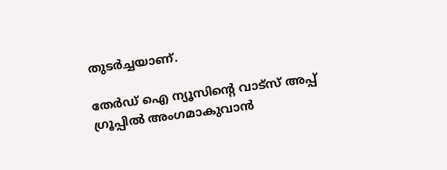തുടർച്ചയാണ്.

തേർഡ് ഐ ന്യൂസിന്റെ വാട്സ് അപ്പ് ഗ്രൂപ്പിൽ അംഗമാകുവാൻ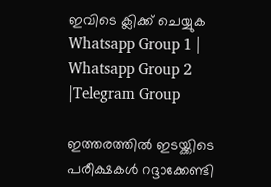ഇവിടെ ക്ലിക്ക് ചെയ്യുക
Whatsapp Group 1 | Whatsapp Group 2 |Telegram Group

ഇത്തരത്തില്‍ ഇടയ്ക്കിടെ പരീക്ഷകള്‍ റദ്ദാക്കേണ്ടി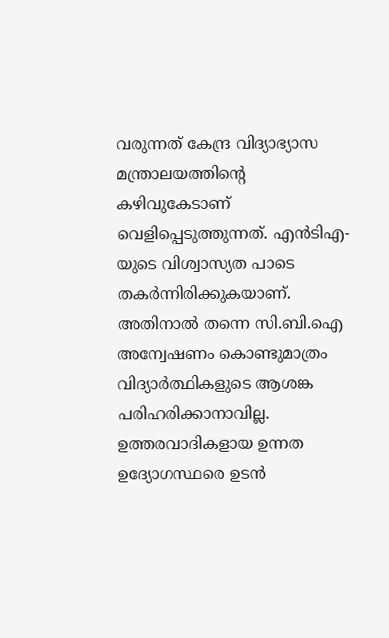വരുന്നത് കേന്ദ്ര വിദ്യാഭ്യാസ മന്ത്രാലയത്തിന്റെ കഴിവുകേടാണ് വെളിപ്പെടുത്തുന്നത്. എൻടിഎ-യുടെ വിശ്വാസ്യത പാടെ തകർന്നിരിക്കുകയാണ്. അതിനാല്‍ തന്നെ സി.ബി.ഐ അന്വേഷണം കൊണ്ടുമാത്രം വിദ്യാർത്ഥികളുടെ ആശങ്ക പരിഹരിക്കാനാവില്ല. ഉത്തരവാദികളായ ഉന്നത ഉദ്യോഗസ്ഥരെ ഉടൻ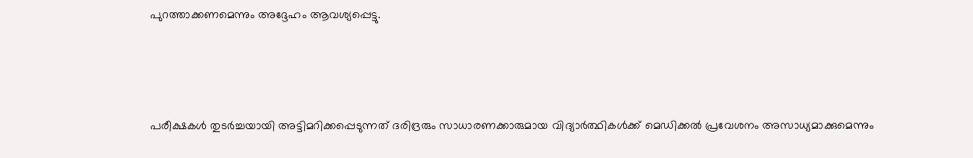പുറത്താക്കണമെന്നും അദ്ദേഹം ആവശ്യപ്പെട്ടു.



പരീക്ഷകള്‍ തുടർച്ചയായി അട്ടിമറിക്കപ്പെടുന്നത് ദരിദ്രരും സാധാരണക്കാരുമായ വിദ്യാർത്ഥികള്‍ക്ക് മെഡിക്കല്‍ പ്രവേശനം അസാധ്യമാക്കുമെന്നും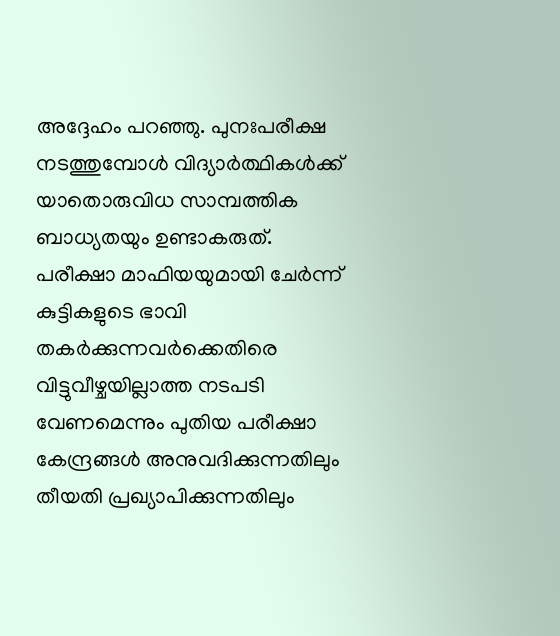അദ്ദേഹം പറഞ്ഞു. പുനഃപരീക്ഷ നടത്തുമ്പോള്‍ വിദ്യാർത്ഥികള്‍ക്ക് യാതൊരുവിധ സാമ്പത്തിക ബാധ്യതയും ഉണ്ടാകരുത്. പരീക്ഷാ മാഫിയയുമായി ചേർന്ന് കുട്ടികളുടെ ഭാവി തകർക്കുന്നവർക്കെതിരെ വിട്ടുവീഴ്ചയില്ലാത്ത നടപടി വേണമെന്നും പുതിയ പരീക്ഷാ കേന്ദ്രങ്ങള്‍ അനുവദിക്കുന്നതിലും തീയതി പ്രഖ്യാപിക്കുന്നതിലും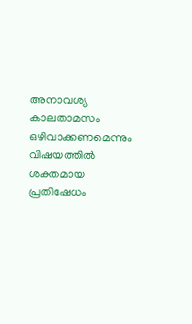അനാവശ്യ കാലതാമസം ഒഴിവാക്കണമെന്നും വിഷയത്തില്‍ ശക്തമായ പ്രതിഷേധം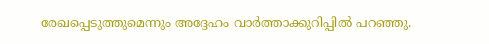രേഖപ്പെടുത്തുമെന്നും അദ്ദേഹം വാർത്താക്കുറിപ്പില്‍ പറഞ്ഞു.